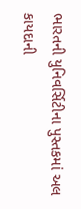ભારતની યુનિવર્સિટીના પુસ્તકમાં અલ કાયદાની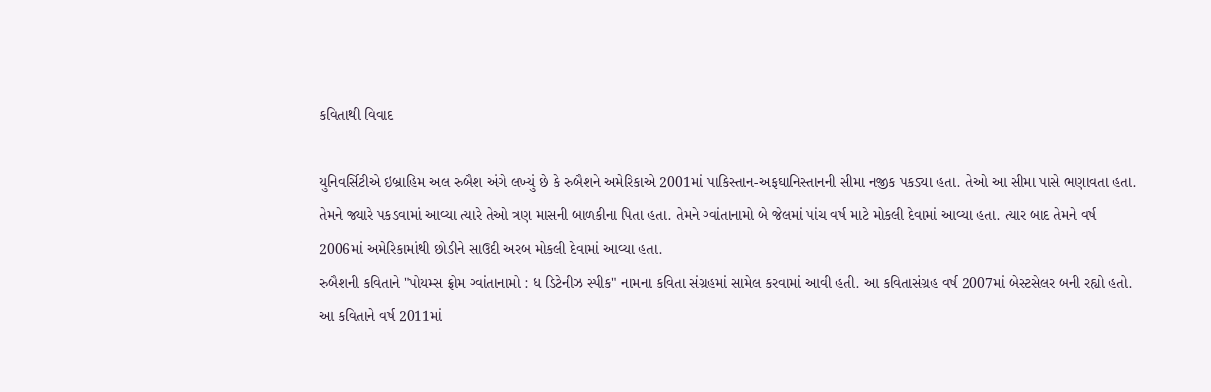કવિતાથી વિવાદ

યુનિવર્સિટીએ ઇબ્રાહિમ અલ રુબૈશ અંગે લખ્યું છે કે રુબૈશને અમેરિકાએ 2001માં પાકિસ્તાન-અફઘાનિસ્તાનની સીમા નજીક પકડ્યા હતા. તેઓ આ સીમા પાસે ભણાવતા હતા. તેમને જ્યારે પકડવામાં આવ્યા ત્યારે તેઓ ત્રણ માસની બાળકીના પિતા હતા. તેમને ગ્વાંતાનામો બે જેલમાં પાંચ વર્ષ માટે મોકલી દેવામાં આવ્યા હતા. ત્યાર બાદ તેમને વર્ષ 2006માં અમેરિકામાંથી છોડીને સાઉદી અરબ મોકલી દેવામાં આવ્યા હતા.
રુબૈશની કવિતાને "પોયમ્સ ફ્રોમ ગ્વાંતાનામો : ધ ડિટેનીઝ સ્પીક" નામના કવિતા સંગ્રહમાં સામેલ કરવામાં આવી હતી. આ કવિતાસંગ્રહ વર્ષ 2007માં બેસ્ટસેલર બની રહ્યો હતો.
આ કવિતાને વર્ષ 2011માં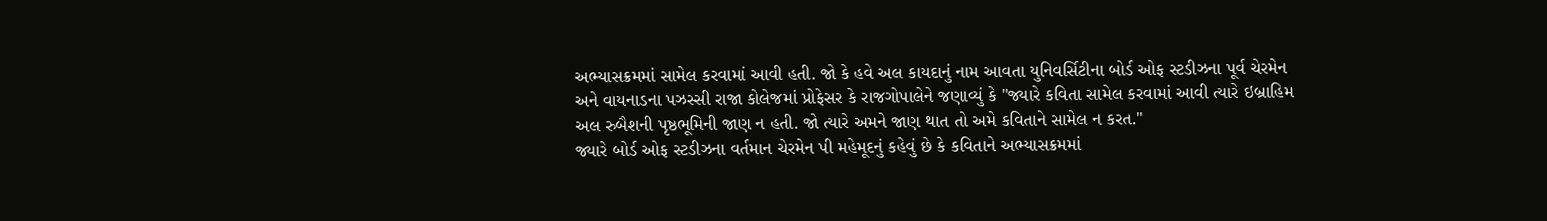અભ્યાસક્રમમાં સામેલ કરવામાં આવી હતી. જો કે હવે અલ કાયદાનું નામ આવતા યુનિવર્સિટીના બોર્ડ ઓફ સ્ટડીઝના પૂર્વ ચેરમેન અને વાયનાડના પઝસ્સી રાજા કોલેજમાં પ્રોફેસર કે રાજગોપાલેને જણાવ્યું કે "જ્યારે કવિતા સામેલ કરવામાં આવી ત્યારે ઇબ્રાહિમ અલ રુબૈશની પૃષ્ઠભૂમિની જાણ ન હતી. જો ત્યારે અમને જાણ થાત તો અમે કવિતાને સામેલ ન કરત."
જ્યારે બોર્ડ ઓફ સ્ટડીઝના વર્તમાન ચેરમેન પી મહેમૂદનું કહેવું છે કે કવિતાને અભ્યાસક્રમમાં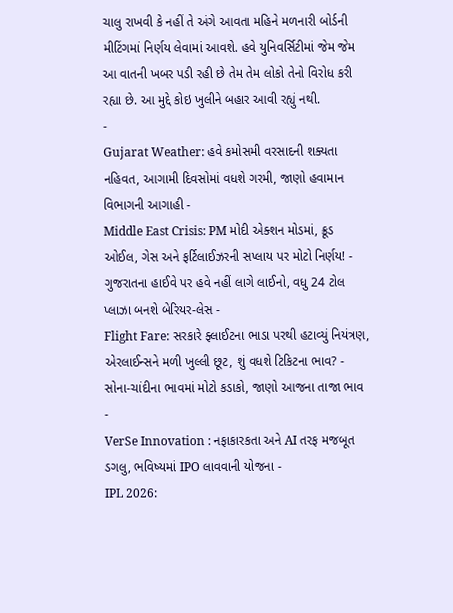ચાલુ રાખવી કે નહીં તે અંગે આવતા મહિને મળનારી બોર્ડની મીટિંગમાં નિર્ણય લેવામાં આવશે. હવે યુનિવર્સિટીમાં જેમ જેમ આ વાતની ખબર પડી રહી છે તેમ તેમ લોકો તેનો વિરોધ કરી રહ્યા છે. આ મુદ્દે કોઇ ખુલીને બહાર આવી રહ્યું નથી.
-
Gujarat Weather: હવે કમોસમી વરસાદની શક્યતા નહિવત, આગામી દિવસોમાં વધશે ગરમી, જાણો હવામાન વિભાગની આગાહી -
Middle East Crisis: PM મોદી એક્શન મોડમાં, ક્રૂડ ઓઈલ, ગેસ અને ફર્ટિલાઈઝરની સપ્લાય પર મોટો નિર્ણય! -
ગુજરાતના હાઈવે પર હવે નહીં લાગે લાઈનો, વધુ 24 ટોલ પ્લાઝા બનશે બેરિયર-લેસ -
Flight Fare: સરકારે ફ્લાઈટના ભાડા પરથી હટાવ્યું નિયંત્રણ, એરલાઈન્સને મળી ખુલ્લી છૂટ, શું વધશે ટિકિટના ભાવ? -
સોના-ચાંદીના ભાવમાં મોટો કડાકો, જાણો આજના તાજા ભાવ -
VerSe Innovation : નફાકારકતા અને AI તરફ મજબૂત ડગલુ, ભવિષ્યમાં IPO લાવવાની યોજના -
IPL 2026: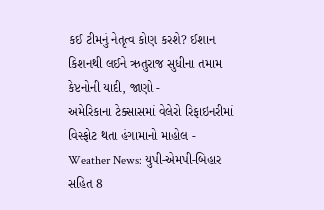કઈ ટીમનું નેતૃત્વ કોણ કરશે? ઈશાન કિશનથી લઈને ઋતુરાજ સુધીના તમામ કેપ્ટનોની યાદી, જાણો -
અમેરિકાના ટેક્સાસમાં વેલેરો રિફાઇનરીમાં વિસ્ફોટ થતા હંગામાનો માહોલ -
Weather News: યુપી-એમપી-બિહાર સહિત 8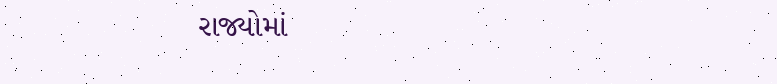રાજ્યોમાં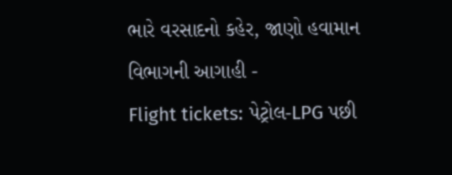ભારે વરસાદનો કહેર, જાણો હવામાન વિભાગની આગાહી -
Flight tickets: પેટ્રોલ-LPG પછી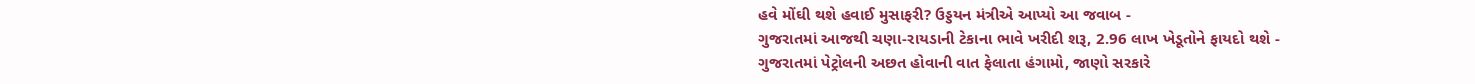હવે મોંઘી થશે હવાઈ મુસાફરી? ઉડ્ડયન મંત્રીએ આપ્યો આ જવાબ -
ગુજરાતમાં આજથી ચણા-રાયડાની ટેકાના ભાવે ખરીદી શરૂ, 2.96 લાખ ખેડૂતોને ફાયદો થશે -
ગુજરાતમાં પેટ્રોલની અછત હોવાની વાત ફેલાતા હંગામો, જાણો સરકારે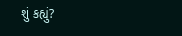શું કહ્યું?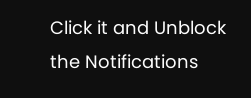Click it and Unblock the Notifications